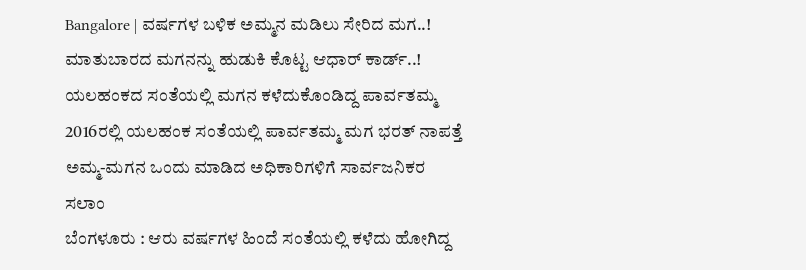Bangalore | ವರ್ಷಗಳ ಬಳಿಕ ಅಮ್ಮನ ಮಡಿಲು ಸೇರಿದ ಮಗ..!
ಮಾತುಬಾರದ ಮಗನನ್ನು ಹುಡುಕಿ ಕೊಟ್ಟ ಆಧಾರ್ ಕಾರ್ಡ್..!
ಯಲಹಂಕದ ಸಂತೆಯಲ್ಲಿ ಮಗನ ಕಳೆದುಕೊಂಡಿದ್ದ ಪಾರ್ವತಮ್ಮ
2016ರಲ್ಲಿ ಯಲಹಂಕ ಸಂತೆಯಲ್ಲಿ ಪಾರ್ವತಮ್ಮ ಮಗ ಭರತ್ ನಾಪತ್ತೆ
ಅಮ್ಮ-ಮಗನ ಒಂದು ಮಾಡಿದ ಅಧಿಕಾರಿಗಳಿಗೆ ಸಾರ್ವಜನಿಕರ ಸಲಾಂ
ಬೆಂಗಳೂರು : ಆರು ವರ್ಷಗಳ ಹಿಂದೆ ಸಂತೆಯಲ್ಲಿ ಕಳೆದು ಹೋಗಿದ್ದ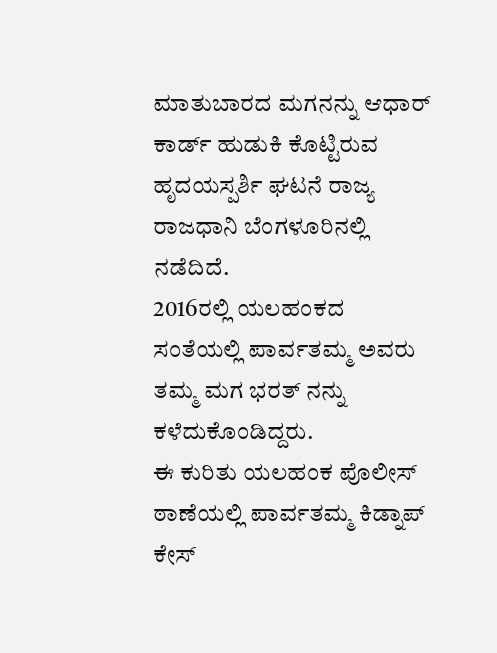ಮಾತುಬಾರದ ಮಗನನ್ನು ಆಧಾರ್ ಕಾರ್ಡ್ ಹುಡುಕಿ ಕೊಟ್ಟಿರುವ ಹೃದಯಸ್ಪರ್ಶಿ ಘಟನೆ ರಾಜ್ಯ ರಾಜಧಾನಿ ಬೆಂಗಳೂರಿನಲ್ಲಿ ನಡೆದಿದೆ.
2016ರಲ್ಲಿ ಯಲಹಂಕದ ಸಂತೆಯಲ್ಲಿ ಪಾರ್ವತಮ್ಮ ಅವರು ತಮ್ಮ ಮಗ ಭರತ್ ನನ್ನು ಕಳೆದುಕೊಂಡಿದ್ದರು.
ಈ ಕುರಿತು ಯಲಹಂಕ ಪೊಲೀಸ್ ಠಾಣೆಯಲ್ಲಿ ಪಾರ್ವತಮ್ಮ ಕಿಡ್ನಾಪ್ ಕೇಸ್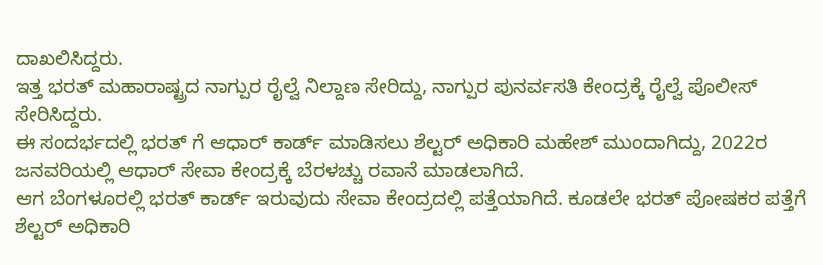ದಾಖಲಿಸಿದ್ದರು.
ಇತ್ತ ಭರತ್ ಮಹಾರಾಷ್ಟ್ರದ ನಾಗ್ಪುರ ರೈಲ್ವೆ ನಿಲ್ದಾಣ ಸೇರಿದ್ದು, ನಾಗ್ಪುರ ಪುನರ್ವಸತಿ ಕೇಂದ್ರಕ್ಕೆ ರೈಲ್ವೆ ಪೊಲೀಸ್ ಸೇರಿಸಿದ್ದರು.
ಈ ಸಂದರ್ಭದಲ್ಲಿ ಭರತ್ ಗೆ ಆಧಾರ್ ಕಾರ್ಡ್ ಮಾಡಿಸಲು ಶೆಲ್ಟರ್ ಅಧಿಕಾರಿ ಮಹೇಶ್ ಮುಂದಾಗಿದ್ದು, 2022ರ ಜನವರಿಯಲ್ಲಿ ಆಧಾರ್ ಸೇವಾ ಕೇಂದ್ರಕ್ಕೆ ಬೆರಳಚ್ಚು ರವಾನೆ ಮಾಡಲಾಗಿದೆ.
ಆಗ ಬೆಂಗಳೂರಲ್ಲಿ ಭರತ್ ಕಾರ್ಡ್ ಇರುವುದು ಸೇವಾ ಕೇಂದ್ರದಲ್ಲಿ ಪತ್ತೆಯಾಗಿದೆ. ಕೂಡಲೇ ಭರತ್ ಪೋಷಕರ ಪತ್ತೆಗೆ ಶೆಲ್ಟರ್ ಅಧಿಕಾರಿ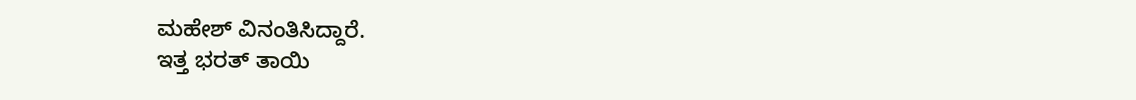ಮಹೇಶ್ ವಿನಂತಿಸಿದ್ದಾರೆ.
ಇತ್ತ ಭರತ್ ತಾಯಿ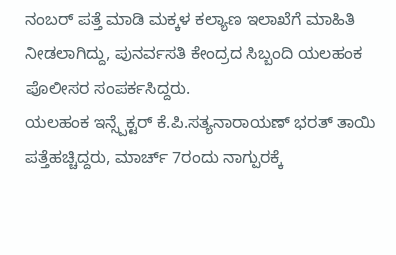ನಂಬರ್ ಪತ್ತೆ ಮಾಡಿ ಮಕ್ಕಳ ಕಲ್ಯಾಣ ಇಲಾಖೆಗೆ ಮಾಹಿತಿ ನೀಡಲಾಗಿದ್ದು, ಪುನರ್ವಸತಿ ಕೇಂದ್ರದ ಸಿಬ್ಬಂದಿ ಯಲಹಂಕ ಪೊಲೀಸರ ಸಂಪರ್ಕಸಿದ್ದರು.
ಯಲಹಂಕ ಇನ್ಸ್ಪೆಕ್ಟರ್ ಕೆ.ಪಿ.ಸತ್ಯನಾರಾಯಣ್ ಭರತ್ ತಾಯಿ ಪತ್ತೆಹಚ್ಚಿದ್ದರು, ಮಾರ್ಚ್ 7ರಂದು ನಾಗ್ಪುರಕ್ಕೆ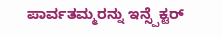ಪಾರ್ವತಮ್ಮರನ್ನು ಇನ್ಸ್ಪೆಕ್ಟರ್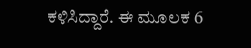ಕಳಿಸಿದ್ದಾರೆ. ಈ ಮೂಲಕ 6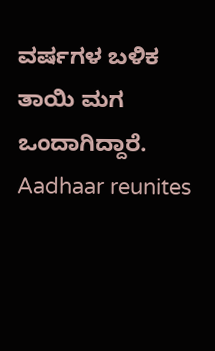ವರ್ಷಗಳ ಬಳಿಕ ತಾಯಿ ಮಗ ಒಂದಾಗಿದ್ದಾರೆ.
Aadhaar reunites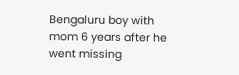Bengaluru boy with mom 6 years after he went missing